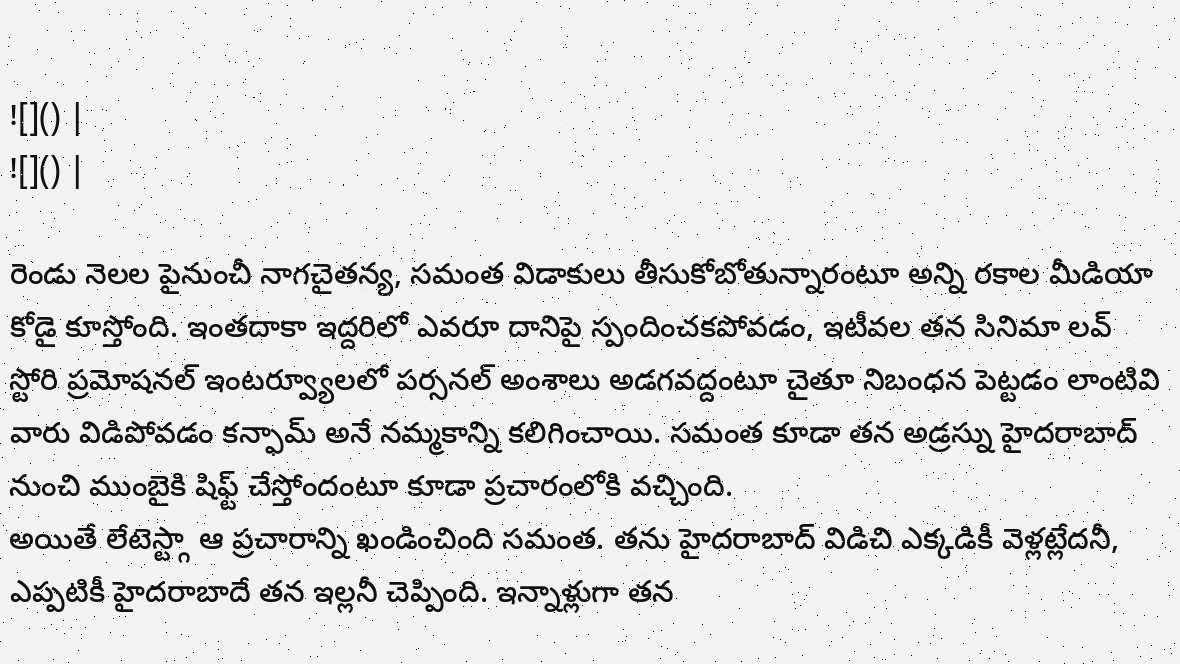![]() |
![]() |

రెండు నెలల పైనుంచీ నాగచైతన్య, సమంత విడాకులు తీసుకోబోతున్నారంటూ అన్ని రకాల మీడియా కోడై కూస్తోంది. ఇంతదాకా ఇద్దరిలో ఎవరూ దానిపై స్పందించకపోవడం, ఇటీవల తన సినిమా లవ్ స్టోరి ప్రమోషనల్ ఇంటర్వ్యూలలో పర్సనల్ అంశాలు అడగవద్దంటూ చైతూ నిబంధన పెట్టడం లాంటివి వారు విడిపోవడం కన్ఫామ్ అనే నమ్మకాన్ని కలిగించాయి. సమంత కూడా తన అడ్రస్ను హైదరాబాద్ నుంచి ముంబైకి షిఫ్ట్ చేస్తోందంటూ కూడా ప్రచారంలోకి వచ్చింది.
అయితే లేటెస్ట్గా ఆ ప్రచారాన్ని ఖండించింది సమంత. తను హైదరాబాద్ విడిచి ఎక్కడికీ వెళ్లట్లేదనీ, ఎప్పటికీ హైదరాబాదే తన ఇల్లనీ చెప్పింది. ఇన్నాళ్లుగా తన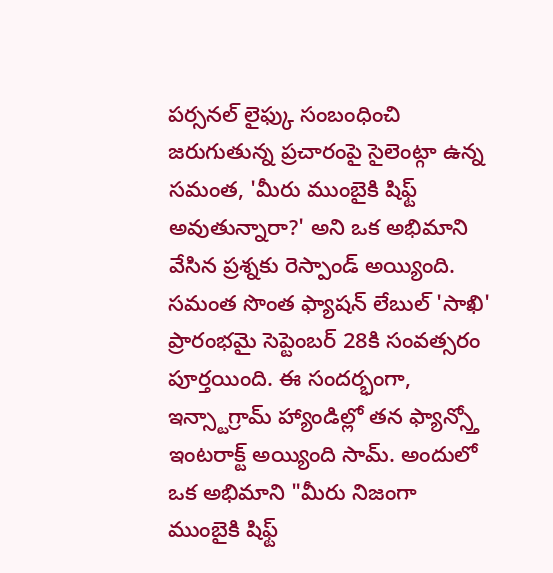పర్సనల్ లైఫ్కు సంబంధించి జరుగుతున్న ప్రచారంపై సైలెంట్గా ఉన్న సమంత, 'మీరు ముంబైకి షిఫ్ట్ అవుతున్నారా?' అని ఒక అభిమాని వేసిన ప్రశ్నకు రెస్పాండ్ అయ్యింది.
సమంత సొంత ఫ్యాషన్ లేబుల్ 'సాఖి' ప్రారంభమై సెప్టెంబర్ 28కి సంవత్సరం పూర్తయింది. ఈ సందర్భంగా, ఇన్స్టాగ్రామ్ హ్యాండిల్లో తన ఫ్యాన్స్తో ఇంటరాక్ట్ అయ్యింది సామ్. అందులో ఒక అభిమాని "మీరు నిజంగా ముంబైకి షిఫ్ట్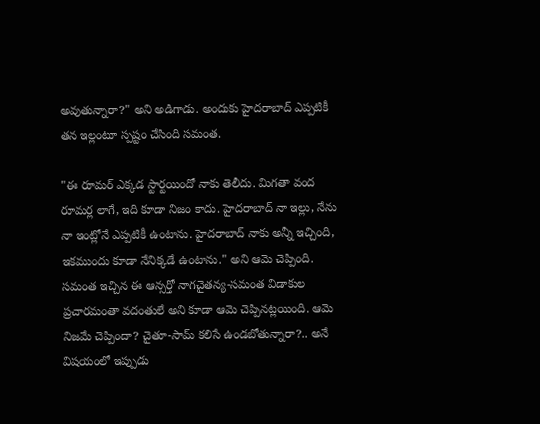అవుతున్నారా?" అని అడిగాడు. అందుకు హైదరాబాద్ ఎప్పటికీ తన ఇల్లంటూ స్పష్టం చేసింది సమంత.

"ఈ రూమర్ ఎక్కడ స్టార్టయిందో నాకు తెలీదు. మిగతా వంద రూమర్ల లాగే, ఇది కూడా నిజం కాదు. హైదరాబాద్ నా ఇల్లు, నేను నా ఇంట్లోనే ఎప్పటికీ ఉంటాను. హైదరాబాద్ నాకు అన్నీ ఇచ్చింది, ఇకముందు కూడా నేనిక్కడే ఉంటాను." అని ఆమె చెప్పింది. సమంత ఇచ్చిన ఈ ఆన్సర్తో నాగచైతన్య-సమంత విడాకుల ప్రచారమంతా వదంతులే అని కూడా ఆమె చెప్పినట్లయింది. ఆమె నిజమే చెప్పిందా? చైతూ-సామ్ కలిసే ఉండబోతున్నారా?.. అనే విషయంలో ఇప్పుడు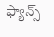ఫ్యాన్స్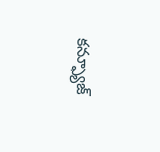కన్ఫ్యూజ్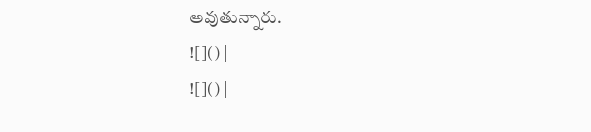అవుతున్నారు.
![]() |
![]() |